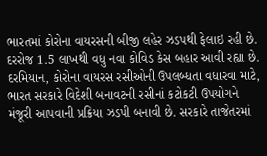ભારતમાં કોરોના વાયરસની બીજી લહેર ઝડપથી ફેલાઇ રહી છે. દરરોજ 1.5 લાખથી વધુ નવા કોવિડ કેસ બહાર આવી રહ્યા છે. દરમિયાન, કોરોના વાયરસ રસીઓની ઉપલબ્ધતા વધારવા માટે, ભારત સરકારે વિદેશી બનાવટની રસીનાં કટોકટી ઉપયોગને મંજૂરી આપવાની પ્રક્રિયા ઝડપી બનાવી છે. સરકારે તાજેતરમાં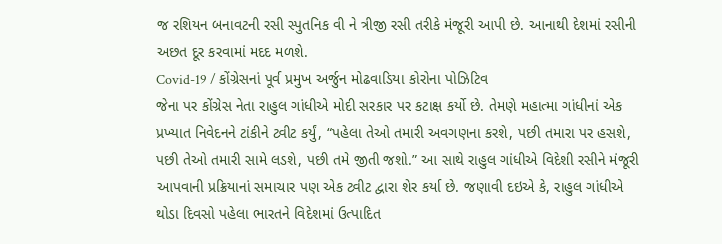જ રશિયન બનાવટની રસી સ્પુતનિક વી ને ત્રીજી રસી તરીકે મંજૂરી આપી છે. આનાથી દેશમાં રસીની અછત દૂર કરવામાં મદદ મળશે.
Covid-19 / કોંગ્રેસનાં પૂર્વ પ્રમુખ અર્જુન મોઢવાડિયા કોરોના પોઝિટિવ
જેના પર કોંગ્રેસ નેતા રાહુલ ગાંધીએ મોદી સરકાર પર કટાક્ષ કર્યો છે. તેમણે મહાત્મા ગાંધીનાં એક પ્રખ્યાત નિવેદનને ટાંકીને ટ્વીટ કર્યું, “પહેલા તેઓ તમારી અવગણના કરશે, પછી તમારા પર હસશે, પછી તેઓ તમારી સામે લડશે, પછી તમે જીતી જશો.” આ સાથે રાહુલ ગાંધીએ વિદેશી રસીને મંજૂરી આપવાની પ્રક્રિયાનાં સમાચાર પણ એક ટ્વીટ દ્વારા શેર કર્યા છે. જણાવી દઇએ કે, રાહુલ ગાંધીએ થોડા દિવસો પહેલા ભારતને વિદેશમાં ઉત્પાદિત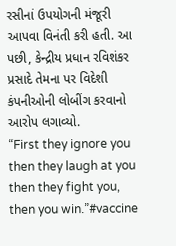રસીનાં ઉપયોગની મંજૂરી આપવા વિનંતી કરી હતી. આ પછી, કેન્દ્રીય પ્રધાન રવિશંકર પ્રસાદે તેમના પર વિદેશી કંપનીઓની લોબીંગ કરવાનો આરોપ લગાવ્યો.
“First they ignore you
then they laugh at you
then they fight you,
then you win.”#vaccine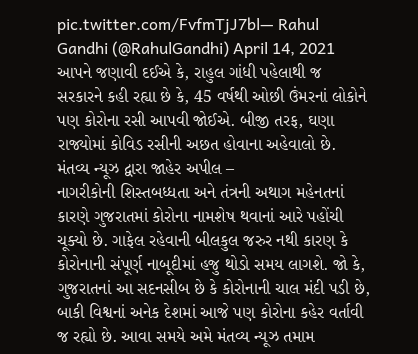pic.twitter.com/FvfmTjJ7bl— Rahul Gandhi (@RahulGandhi) April 14, 2021
આપને જણાવી દઈએ કે, રાહુલ ગાંધી પહેલાથી જ સરકારને કહી રહ્યા છે કે, 45 વર્ષથી ઓછી ઉંમરનાં લોકોને પણ કોરોના રસી આપવી જોઈએ. બીજી તરફ, ઘણા રાજ્યોમાં કોવિડ રસીની અછત હોવાના અહેવાલો છે.
મંતવ્ય ન્યૂઝ દ્વારા જાહેર અપીલ –
નાગરીકોની શિસ્તબધ્ધતા અને તંત્રની અથાગ મહેનતનાં કારણે ગુજરાતમાં કોરોના નામશેષ થવાનાં આરે પહોંચી ચૂક્યો છે. ગાફેલ રહેવાની બીલકુલ જરુર નથી કારણ કે કોરોનાની સંપૂર્ણ નાબૂદીમાં હજુ થોડો સમય લાગશે. જો કે, ગુજરાતનાં આ સદનસીબ છે કે કોરોનાની ચાલ મંદી પડી છે, બાકી વિશ્વનાં અનેક દેશમાં આજે પણ કોરોના કહેર વર્તાવી જ રહ્યો છે. આવા સમયે અમે મંતવ્ય ન્યૂઝ તમામ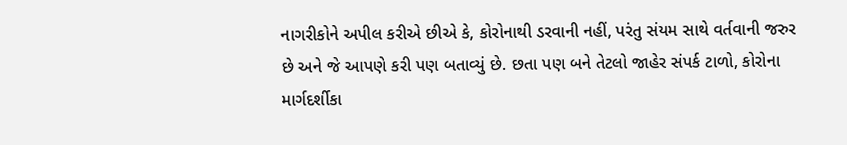નાગરીકોને અપીલ કરીએ છીએ કે, કોરોનાથી ડરવાની નહીં, પરંતુ સંયમ સાથે વર્તવાની જરુર છે અને જે આપણે કરી પણ બતાવ્યું છે. છતા પણ બને તેટલો જાહેર સંપર્ક ટાળો, કોરોના માર્ગદર્શીકા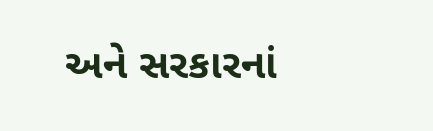અને સરકારનાં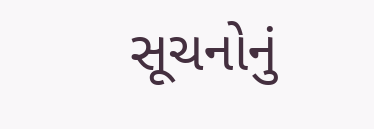સૂચનોનું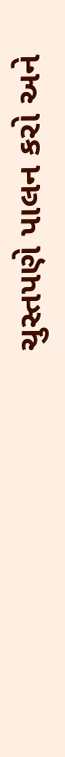ચુસ્તપણે પાલન કરો અને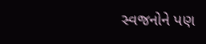સ્વજનોને પણ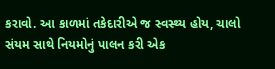કરાવો. આ કાળમાં તકેદારીએ જ સ્વસ્થ્ય હોય, ચાલો સંયમ સાથે નિયમોનું પાલન કરી એક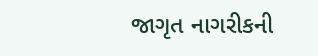જાગૃત નાગરીકની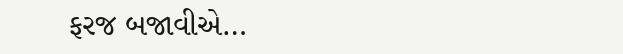ફરજ બજાવીએ…